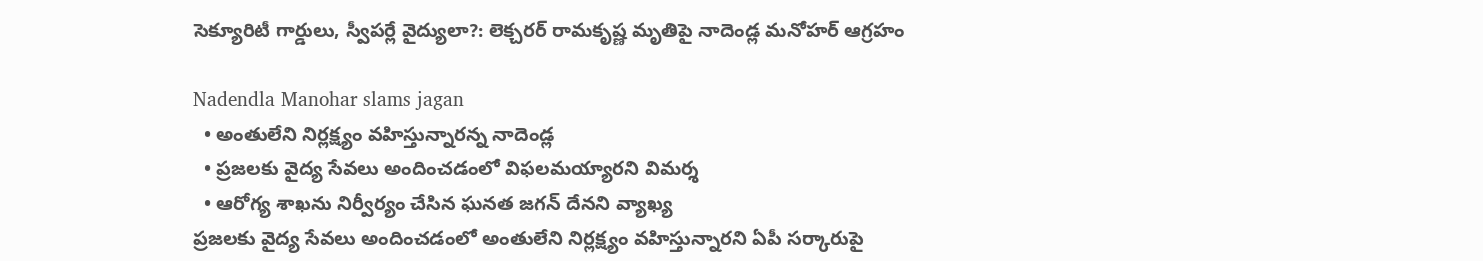సెక్యూరిటీ గార్డులు, స్వీప‌ర్లే వైద్యులా?: లెక్చరర్ రామకృష్ణ మృతిపై నాదెండ్ల మ‌నోహ‌ర్ ఆగ్ర‌హం

Nadendla Manohar slams jagan
  • అంతులేని నిర్ల‌క్ష్యం వ‌హిస్తున్నారన్న నాదెండ్ల‌
  • ప్ర‌జ‌ల‌కు వైద్య సేవ‌లు అందించ‌డంలో విఫ‌ల‌మ‌య్యారని విమ‌ర్శ‌
  • ఆరోగ్య శాఖ‌ను నిర్వీర్యం చేసిన ఘ‌న‌త‌ జ‌గ‌న్ దేన‌ని వ్యాఖ్య‌
ప్ర‌జ‌ల‌కు వైద్య సేవ‌లు అందించ‌డంలో అంతులేని నిర్ల‌క్ష్యం వ‌హిస్తున్నార‌ని ఏపీ స‌ర్కారుపై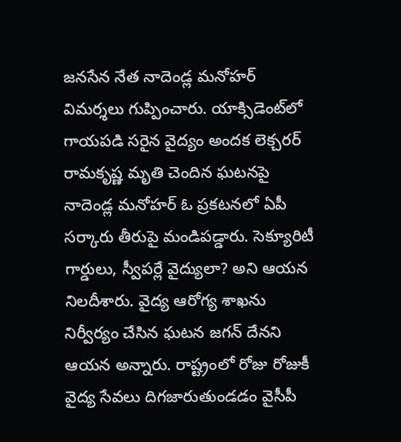జ‌న‌సేన నేత నాదెండ్ల మ‌నోహ‌ర్ విమ‌ర్శ‌లు గుప్పించారు. యాక్సిడెంట్‌లో గాయపడి స‌రైన వైద్యం అంద‌క లెక్చరర్ రామకృష్ణ మృతి చెందిన‌ ఘ‌ట‌న‌పై నాదెండ్ల మ‌నోహ‌ర్ ఓ ప్ర‌క‌ట‌న‌లో ఏపీ స‌ర్కారు తీరుపై మండిప‌డ్డారు. సెక్యూరిటీ గార్డులు, స్వీప‌ర్లే వైద్యులా? అని ఆయ‌న నిల‌దీశారు. వైద్య ఆరోగ్య శాఖ‌ను నిర్వీర్యం చేసిన ఘ‌ట‌న జ‌గ‌న్ దేన‌ని ఆయ‌న అన్నారు. రాష్ట్రంలో రోజు రోజుకీ వైద్య సేవ‌లు దిగ‌జారుతుండ‌డం వైసీపీ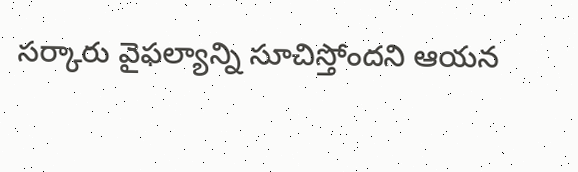స‌ర్కారు వైఫ‌ల్యాన్ని సూచిస్తోంద‌ని ఆయ‌న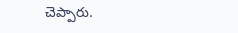చెప్పారు.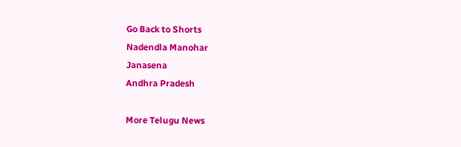Go Back to Shorts
Nadendla Manohar
Janasena
Andhra Pradesh

More Telugu News